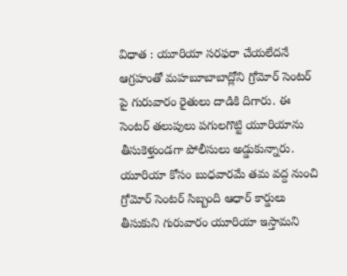విధాత : యూరియా సరఫరా చేయలేదనే ఆగ్రహంతో మహబూబాబాద్లోని గ్రోమోర్ సెంటర్ పై గురువారం రైతులు దాడికి దిగారు. ఈ సెంటర్ తలుపులు పగులగొట్టి యూరియాను తీసుకెళ్తుండగా పోలీసులు అడ్డుకున్నారు. యూరియా కోసం బుధవారమే తమ వద్ద నుంచి గ్రోమోర్ సెంటర్ సిబ్బంది ఆధార్ కార్డులు తీసుకుని గురువారం యూరియా ఇస్తామని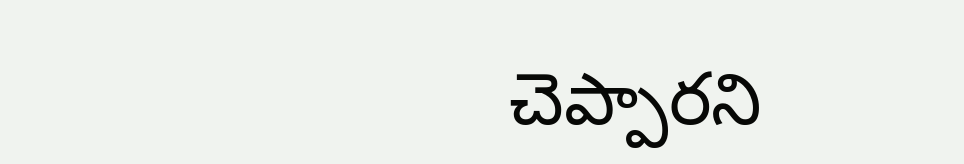చెప్పారని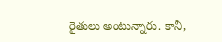రైతులు అంటున్నారు. కానీ,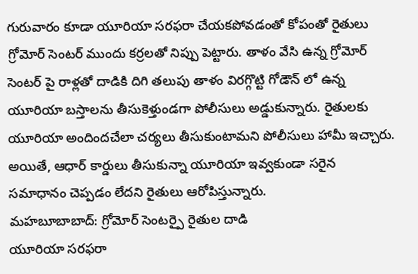గురువారం కూడా యూరియా సరఫరా చేయకపోవడంతో కోపంతో రైతులు గ్రోమోర్ సెంటర్ ముందు కర్రలతో నిప్పు పెట్టారు. తాళం వేసి ఉన్న గ్రోమోర్ సెంటర్ పై రాళ్లతో దాడికి దిగి తలుపు తాళం విరగ్గొట్టి గోడౌన్ లో ఉన్న యూరియా బస్తాలను తీసుకెళ్తుండగా పోలీసులు అడ్డుకున్నారు. రైతులకు యూరియా అందిందచేలా చర్యలు తీసుకుంటామని పోలీసులు హామీ ఇచ్చారు. అయితే, ఆధార్ కార్డులు తీసుకున్నా యూరియా ఇవ్వకుండా సరైన సమాధానం చెప్పడం లేదని రైతులు ఆరోపిస్తున్నారు.
మహబూబాబాద్: గ్రోమోర్ సెంటర్పై రైతుల దాడి
యూరియా సరఫరా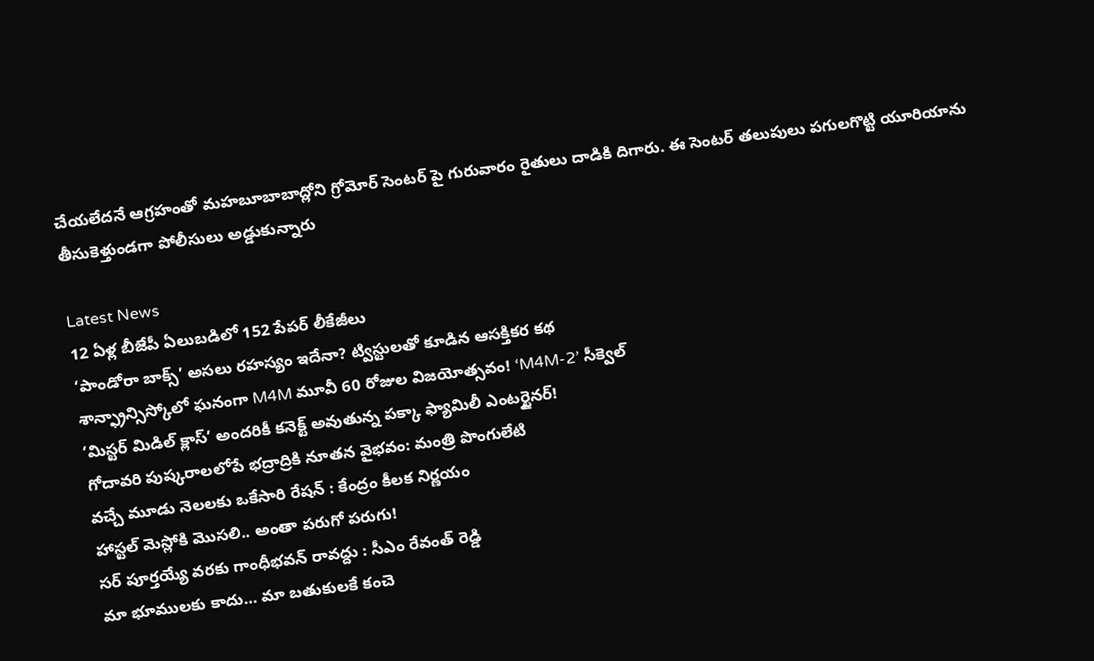చేయలేదనే ఆగ్రహంతో మహబూబాబాద్లోని గ్రోమోర్ సెంటర్ పై గురువారం రైతులు దాడికి దిగారు. ఈ సెంటర్ తలుపులు పగులగొట్టి యూరియాను తీసుకెళ్తుండగా పోలీసులు అడ్డుకున్నారు

Latest News
12 ఏళ్ల బీజేపీ ఏలుబడిలో 152 పేపర్ లీకేజీలు
‘పాండోరా బాక్స్’ అసలు రహస్యం ఇదేనా? ట్విస్టులతో కూడిన ఆసక్తికర కథ
శాన్ఫ్రాన్సిస్కోలో ఘనంగా M4M మూవీ 60 రోజుల విజయోత్సవం! ‘M4M-2’ సీక్వెల్
‘మిస్టర్ మిడిల్ క్లాస్’ అందరికీ కనెక్ట్ అవుతున్న పక్కా ఫ్యామిలీ ఎంటర్టైనర్!
గోదావరి పుష్కరాలలోపే భద్రాద్రికి నూతన వైభవం: మంత్రి పొంగులేటి
వచ్చే మూడు నెలలకు ఒకేసారి రేషన్ : కేంద్రం కీలక నిర్ణయం
హాస్టల్ మెస్లోకి మొసలి.. అంతా పరుగో పరుగు!
సర్ పూర్తయ్యే వరకు గాంధీభవన్ రావద్దు : సీఎం రేవంత్ రెడ్డి
మా భూములకు కాదు… మా బతుకులకే కంచె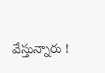వేస్తున్నారు !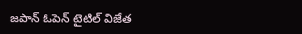జపాన్ ఓపెన్ టైటిల్ విజేత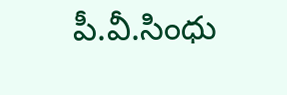పీ.వీ.సింధు